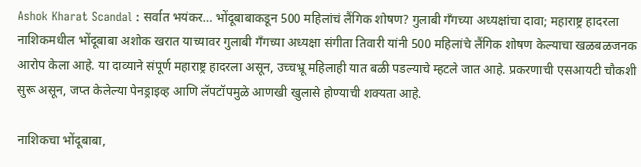Ashok Kharat Scandal : सर्वात भयंकर… भोंदूबाबाकडून 500 महिलांचं लैंगिक शोषण? गुलाबी गँगच्या अध्यक्षांचा दावा; महाराष्ट्र हादरला
नाशिकमधील भोंदूबाबा अशोक खरात याच्यावर गुलाबी गँगच्या अध्यक्षा संगीता तिवारी यांनी 500 महिलांचे लैंगिक शोषण केल्याचा खळबळजनक आरोप केला आहे. या दाव्याने संपूर्ण महाराष्ट्र हादरला असून, उच्चभ्रू महिलाही यात बळी पडल्याचे म्हटले जात आहे. प्रकरणाची एसआयटी चौकशी सुरू असून, जप्त केलेल्या पेनड्राइव्ह आणि लॅपटॉपमुळे आणखी खुलासे होण्याची शक्यता आहे.

नाशिकचा भोंदूबाबा,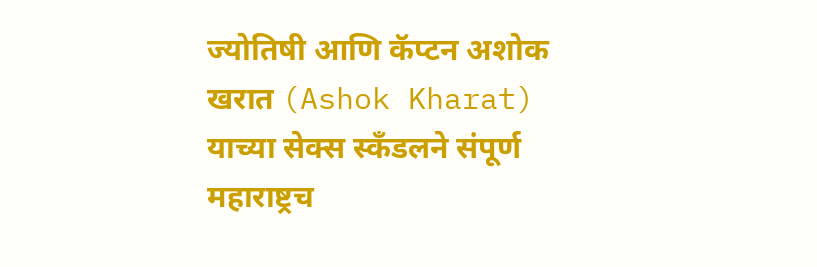ज्योतिषी आणि कॅप्टन अशोक खरात (Ashok Kharat) याच्या सेक्स स्कँडलने संपूर्ण महाराष्ट्रच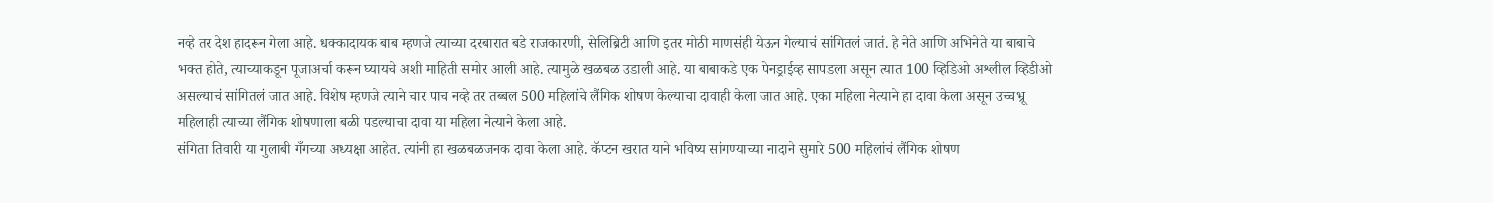नव्हे तर देश हादरून गेला आहे. धक्कादायक बाब म्हणजे त्याच्या दरबारात बडे राजकारणी, सेलिब्रिटी आणि इतर मोठी माणसंही येऊन गेल्याचं सांगितलं जातं. हे नेते आणि अभिनेते या बाबाचे भक्त होते, त्याच्याकडून पूजाअर्चा करून घ्यायचे अशी माहिती समोर आली आहे. त्यामुळे खळबळ उडाली आहे. या बाबाकडे एक पेनड्राईव्ह सापडला असून त्यात 100 व्हिडिओ अश्लील व्हिडीओ असल्याचं सांगितलं जात आहे. विशेष म्हणजे त्याने चार पाच नव्हे तर तब्बल 500 महिलांचे लैंगिक शोषण केल्याचा दावाही केला जात आहे. एका महिला नेत्याने हा दावा केला असून उच्चभ्रू महिलाही त्याच्या लैंगिक शोषणाला बळी पडल्याचा दावा या महिला नेत्याने केला आहे.
संगिता तिवारी या गुलाबी गँगच्या अध्यक्षा आहेत. त्यांनी हा खळबळजनक दावा केला आहे. कॅप्टन खरात याने भविष्य सांगण्याच्या नादाने सुमारे 500 महिलांचं लैंगिक शोषण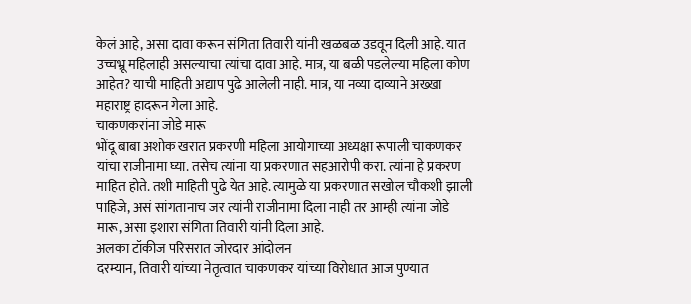केलं आहे, असा दावा करून संगिता तिवारी यांनी खळबळ उडवून दिली आहे. यात उच्चभ्रू महिलाही असल्याचा त्यांचा दावा आहे. मात्र, या बळी पडलेल्या महिला कोण आहेत? याची माहिती अद्याप पुढे आलेली नाही. मात्र, या नव्या दाव्याने अख्खा महाराष्ट्र हादरून गेला आहे.
चाकणकरांना जोडे मारू
भोंदू बाबा अशोक खरात प्रकरणी महिला आयोगाच्या अध्यक्षा रूपाली चाकणकर यांचा राजीनामा घ्या. तसेच त्यांना या प्रकरणात सहआरोपी करा. त्यांना हे प्रकरण माहित होते. तशी माहिती पुढे येत आहे. त्यामुळे या प्रकरणात सखोल चौकशी झाली पाहिजे, असं सांगतानाच जर त्यांनी राजीनामा दिला नाही तर आम्ही त्यांना जोडे मारू, असा इशारा संगिता तिवारी यांनी दिला आहे.
अलका टॉकीज परिसरात जोरदार आंदोलन
दरम्यान, तिवारी यांच्या नेतृत्वात चाकणकर यांच्या विरोधात आज पुण्यात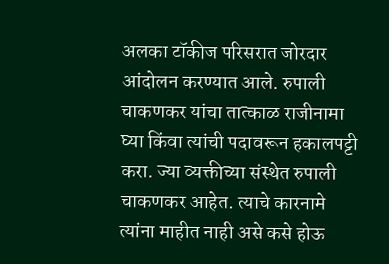अलका टॉकीज परिसरात जोरदार आंदोलन करण्यात आले. रुपाली चाकणकर यांचा तात्काळ राजीनामा घ्या किंवा त्यांची पदावरून हकालपट्टी करा. ज्या व्यक्तीच्या संस्थेत रुपाली चाकणकर आहेत. त्याचे कारनामे त्यांना माहीत नाही असे कसे होऊ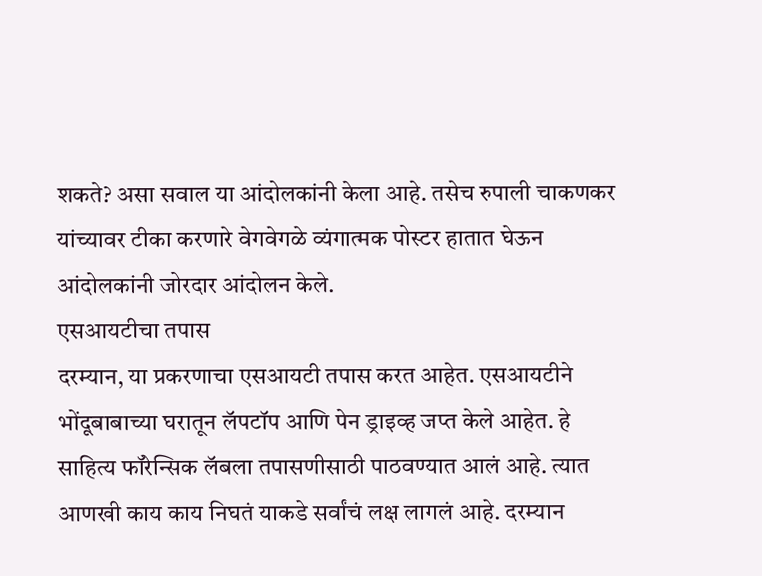शकते? असा सवाल या आंदोलकांनी केला आहे. तसेच रुपाली चाकणकर यांच्यावर टीका करणारे वेगवेगळे व्यंगात्मक पोस्टर हातात घेऊन आंदोलकांनी जोरदार आंदोलन केले.
एसआयटीचा तपास
दरम्यान, या प्रकरणाचा एसआयटी तपास करत आहेत. एसआयटीने भोंदूबाबाच्या घरातून लॅपटॉप आणि पेन ड्राइव्ह जप्त केले आहेत. हे साहित्य फॉरेन्सिक लॅबला तपासणीसाठी पाठवण्यात आलं आहे. त्यात आणखी काय काय निघतं याकडे सर्वांचं लक्ष लागलं आहे. दरम्यान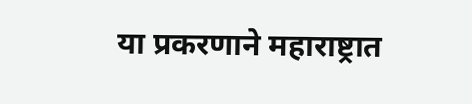या प्रकरणाने महाराष्ट्रात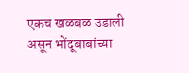एकच खळबळ उडाली असून भोंदूबाबांच्या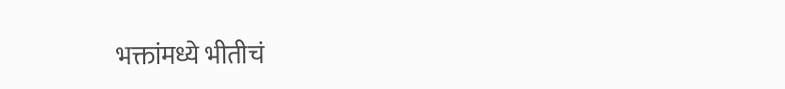भक्तांमध्ये भीतीचं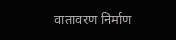वातावरण निर्माण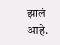झालं आहे.